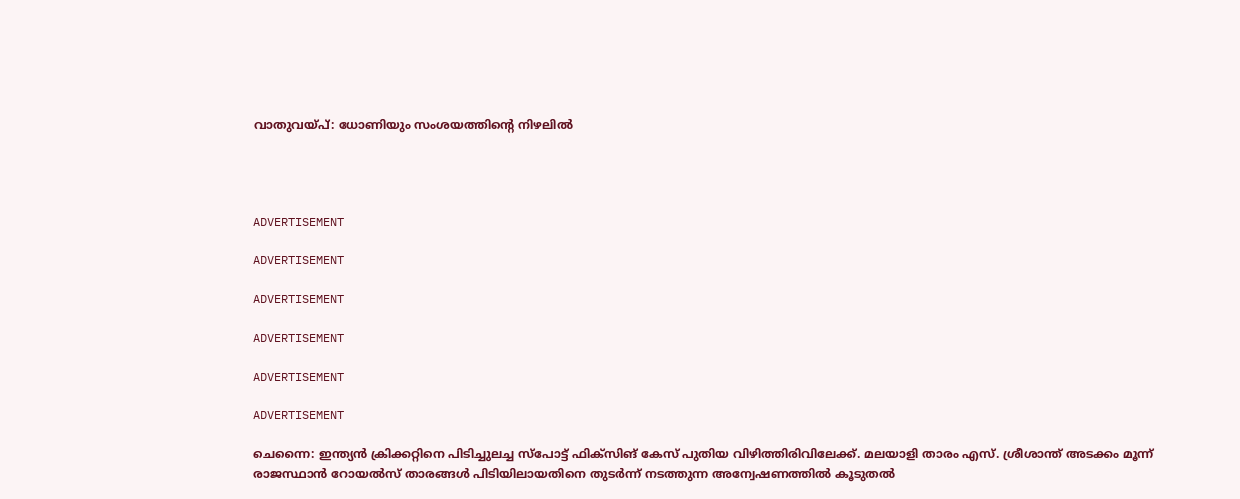വാതുവയ്പ്: ധോണിയും സംശയത്തിന്റെ നിഴലില്‍




ADVERTISEMENT

ADVERTISEMENT

ADVERTISEMENT

ADVERTISEMENT

ADVERTISEMENT

ADVERTISEMENT

ചെന്നൈ: ഇന്ത്യന്‍ ക്രിക്കറ്റിനെ പിടിച്ചുലച്ച സ്‌പോട്ട് ഫിക്‌സിങ് കേസ് പുതിയ വിഴിത്തിരിവിലേക്ക്. മലയാളി താരം എസ്. ശ്രീശാന്ത് അടക്കം മൂന്ന് രാജസ്ഥാന്‍ റോയല്‍സ് താരങ്ങള്‍ പിടിയിലായതിനെ തുടര്‍ന്ന് നടത്തുന്ന അന്വേഷണത്തില്‍ കൂടുതല്‍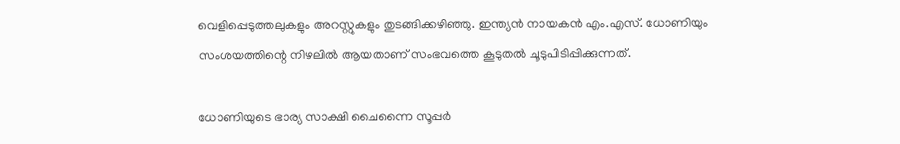വെളിപ്പെടുത്തലുകളും അറസ്റ്റുകളും തുടങ്ങിക്കഴിഞ്ഞു. ഇന്ത്യന്‍ നായകന്‍ എം.എസ്. ധോണിയും സംശയത്തിന്റെ നിഴലില്‍ ആയതാണ് സംഭവത്തെ കൂടുതല്‍ ചൂടുപിടിപ്പിക്കുന്നത്.

ധോണിയുടെ ഭാര്യ സാക്ഷി ചൈന്നൈ സൂപ്പര്‍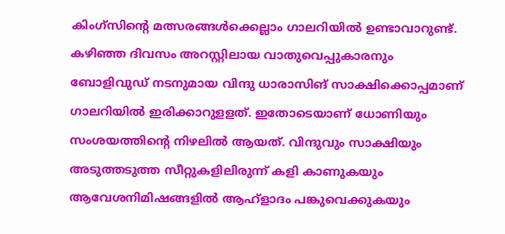കിംഗ്‌സിന്റെ മത്സരങ്ങള്‍ക്കെല്ലാം ഗാലറിയില്‍ ഉണ്ടാവാറുണ്ട്. കഴിഞ്ഞ ദിവസം അറസ്റ്റിലായ വാതുവെപ്പുകാരനും ബോളിവുഡ് നടനുമായ വിന്ദു ധാരാസിങ് സാക്ഷിക്കൊപ്പമാണ് ഗാലറിയില്‍ ഇരിക്കാറുളളത്. ഇതോടെയാണ് ധോണിയും സംശയത്തിന്റെ നിഴലില്‍ ആയത്. വിന്ദുവും സാക്ഷിയും അടുത്തടുത്ത സീറ്റുകളിലിരുന്ന് കളി കാണുകയും ആവേശനിമിഷങ്ങളില്‍ ആഹ്‌ളാദം പങ്കുവെക്കുകയും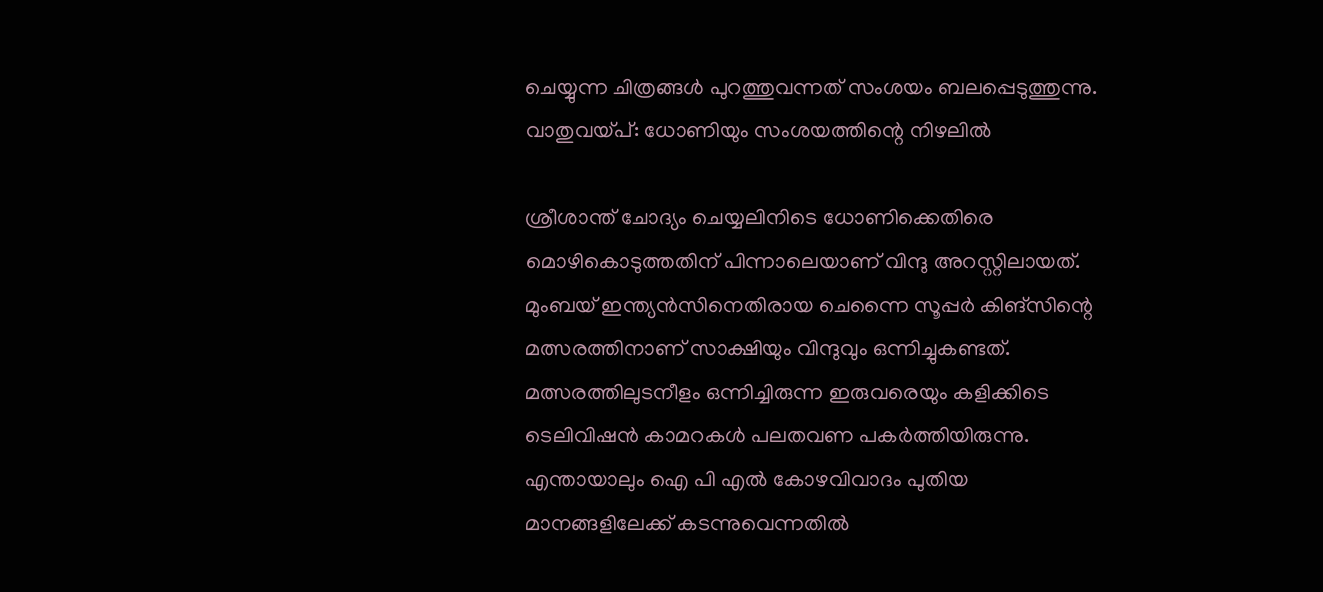ചെയ്യുന്ന ചിത്രങ്ങള്‍ പുറത്തുവന്നത് സംശയം ബലപ്പെടുത്തുന്നു.
വാതുവയ്പ്: ധോണിയും സംശയത്തിന്റെ നിഴലില്‍

ശ്രീശാന്ത് ചോദ്യം ചെയ്യലിനിടെ ധോണിക്കെതിരെ മൊഴികൊടുത്തതിന് പിന്നാലെയാണ് വിന്ദു അറസ്റ്റിലായത്. മുംബയ് ഇന്ത്യന്‍സിനെതിരായ ചെന്നൈ സൂപ്പര്‍ കിങ്‌സിന്റെ മത്സരത്തിനാണ് സാക്ഷിയും വിന്ദുവും ഒന്നിച്ചുകണ്ടത്. മത്സരത്തിലുടനീളം ഒന്നിച്ചിരുന്ന ഇരുവരെയും കളിക്കിടെ ടെലിവിഷന്‍ കാമറകള്‍ പലതവണ പകര്‍ത്തിയിരുന്നു. എന്തായാലും ഐ പി എല്‍ കോഴവിവാദം പുതിയ മാനങ്ങളിലേക്ക് കടന്നുവെന്നതില്‍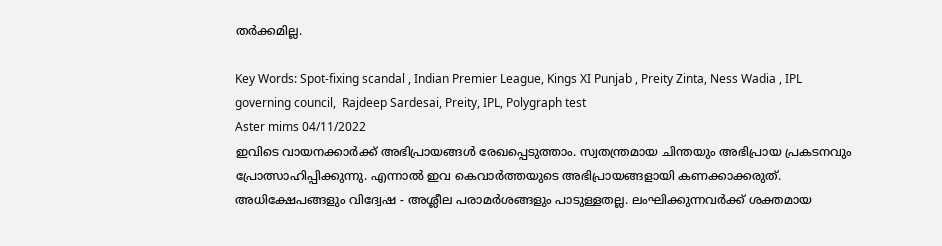തര്‍ക്കമില്ല.

Key Words: Spot-fixing scandal , Indian Premier League, Kings XI Punjab , Preity Zinta, Ness Wadia , IPL governing council,  Rajdeep Sardesai, Preity, IPL, Polygraph test
Aster mims 04/11/2022
ഇവിടെ വായനക്കാർക്ക് അഭിപ്രായങ്ങൾ രേഖപ്പെടുത്താം. സ്വതന്ത്രമായ ചിന്തയും അഭിപ്രായ പ്രകടനവും പ്രോത്സാഹിപ്പിക്കുന്നു. എന്നാൽ ഇവ കെവാർത്തയുടെ അഭിപ്രായങ്ങളായി കണക്കാക്കരുത്. അധിക്ഷേപങ്ങളും വിദ്വേഷ - അശ്ലീല പരാമർശങ്ങളും പാടുള്ളതല്ല. ലംഘിക്കുന്നവർക്ക് ശക്തമായ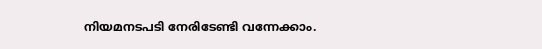നിയമനടപടി നേരിടേണ്ടി വന്നേക്കാം.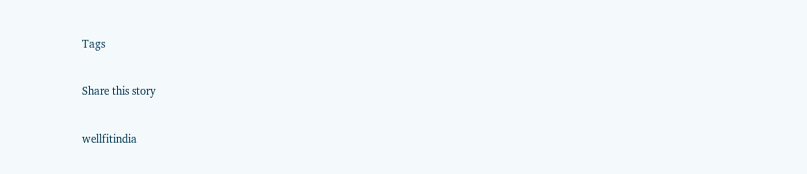Tags

Share this story

wellfitindia